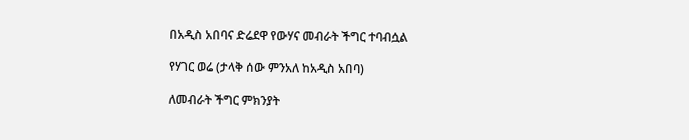በአዲስ አበባና ድሬደዋ የውሃና መብራት ችግር ተባብሷል

የሃገር ወሬ (ታላቅ ሰው ምንአለ ከአዲስ አበባ)

ለመብራት ችግር ምክንያት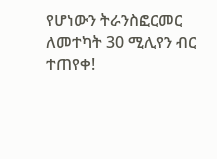የሆነውን ትራንስፎርመር ለመተካት 30 ሚሊየን ብር ተጠየቀ!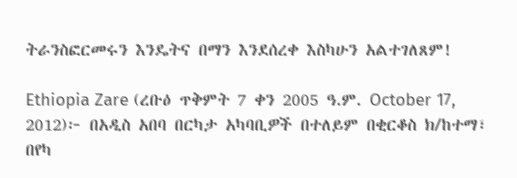ትራንስፎርመሩን እንዴትና በማን እንደሰረቀ እስካሁን አልተገለጸም!

Ethiopia Zare (ረቡዕ ጥቅምት 7 ቀን 2005 ዓ.ም. October 17, 2012)፦ በአዲስ አበባ በርካታ አካባቢዎች በተለይም በቂርቆስ ክ/ከተማ፣ በየካ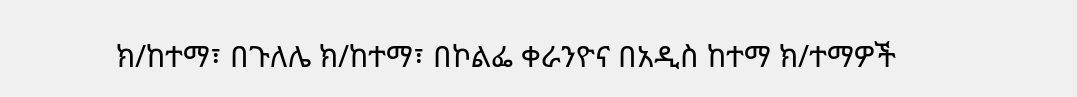ክ/ከተማ፣ በጉለሌ ክ/ከተማ፣ በኮልፌ ቀራንዮና በአዲስ ከተማ ክ/ተማዎች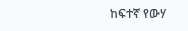ከፍተኛ የውሃ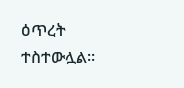ዕጥረት ተስተውሏል።